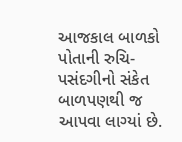આજકાલ બાળકો પોતાની રુચિ-પસંદગીનો સંકેત બાળપણથી જ આપવા લાગ્યાં છે.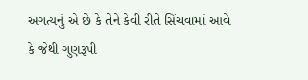અગત્યનું એ છે કે તેને કેવી રીતે સિંચવામાં આવે કે જેથી ગુણરૂપી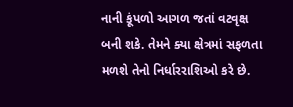નાની કૂંપળો આગળ જતાં વટવૃક્ષ બની શકે. તેમને ક્યા ક્ષેત્રમાં સફળતા મળશે તેનો નિર્ધારરાશિઓ કરે છે.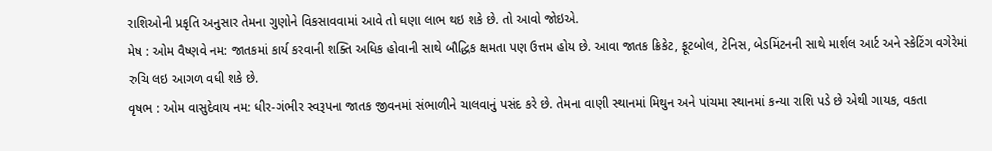રાશિઓની પ્રકૃતિ અનુસાર તેમના ગુણોને વિકસાવવામાં આવે તો ઘણા લાભ થઇ શકે છે. તો આવો જોઇએ.
મેષ : ઓમ વૈષ્ણવે નમ: જાતકમાં કાર્ય કરવાની શક્તિ અધિક હોવાની સાથે બૌદ્ધિક ક્ષમતા પણ ઉત્તમ હોય છે. આવા જાતક ક્રિકેટ, ફૂટબોલ, ટેનિસ, બેડમિંટનની સાથે માર્શલ આર્ટ અને સ્કેટિંગ વગેરેમાં રુચિ લઇ આગળ વધી શકે છે.
વૃષભ : ઓમ વાસુદેવાય નમ: ધીર-ગંભીર સ્વરૂપના જાતક જીવનમાં સંભાળીને ચાલવાનું પસંદ કરે છે. તેમના વાણી સ્થાનમાં મિથુન અને પાંચમા સ્થાનમાં કન્યા રાશિ પડે છે એથી ગાયક, વકતા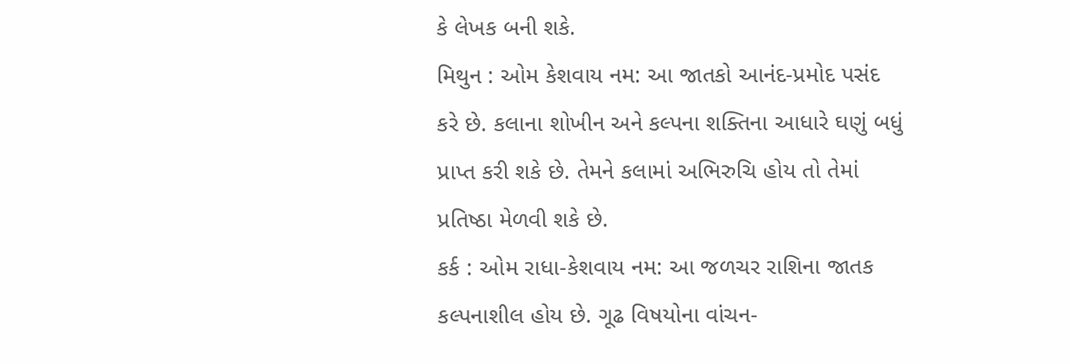કે લેખક બની શકે.
મિથુન : ઓમ કેશવાય નમ: આ જાતકો આનંદ-પ્રમોદ પસંદ કરે છે. કલાના શોખીન અને કલ્પના શક્તિના આધારે ઘણું બધું પ્રાપ્ત કરી શકે છે. તેમને કલામાં અભિરુચિ હોય તો તેમાં પ્રતિષ્ઠા મેળવી શકે છે.
કર્ક : ઓમ રાધા-કેશવાય નમ: આ જળચર રાશિના જાતક કલ્પનાશીલ હોય છે. ગૂઢ વિષયોના વાંચન-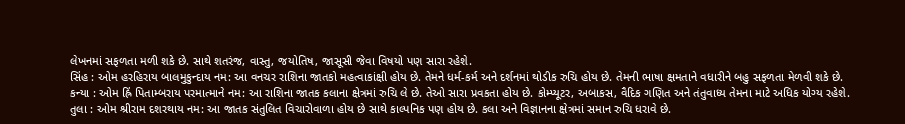લેખનમાં સફળતા મળી શકે છે. સાથે શતરંજ, વાસ્તુ, જયોતિષ, જાસૂસી જેવા વિષયો પણ સારા રહેશે.
સિંહ : ઓમ હરહિરાય બાલમુકુન્દાય નમ: આ વનચર રાશિના જાતકો મહત્વાકાંક્ષી હોય છે. તેમને ધર્મ-કર્મ અને દર્શનમાં થોડીક રુચિ હોય છે. તેમની ભાષા ક્ષમતાને વધારીને બહુ સફળતા મેળવી શકે છે.
કન્યા : ઓમ હ્રિં પિતામ્બરાય પરમાત્માને નમ: આ રાશિના જાતક કલાના ક્ષેત્રમાં રુચિ લે છે. તેઓ સારા પ્રવકતા હોય છે. કોમ્પ્યૂટર, અબાકસ, વૈદિક ગણિત અને તંતુવાધ્ય તેમના માટે અધિક યોગ્ય રહેશે.
તુલા : ઓમ શ્રીરામ દશરથાય નમ: આ જાતક સંતુલિત વિચારોવાળા હોય છે સાથે કાલ્પનિક પણ હોય છે. કલા અને વિજ્ઞાનના ક્ષેત્રમાં સમાન રુચિ ધરાવે છે.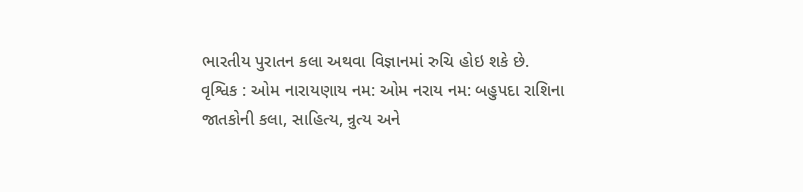ભારતીય પુરાતન કલા અથવા વિજ્ઞાનમાં રુચિ હોઇ શકે છે.
વૃશ્વિક : ઓમ નારાયણાય નમ: ઓમ નરાય નમ: બહુપદા રાશિના જાતકોની કલા, સાહિત્ય, ન્રુત્ય અને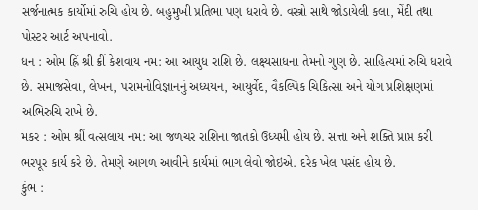સર્જનાત્મક કાર્યોમાં રુચિ હોય છે. બહુમુખી પ્રતિભા પણ ધરાવે છે. વસ્ત્રો સાથે જોડાયેલી કલા, મેંદી તથા પોસ્ટર આર્ટ અપનાવો.
ધન : ઓમ હ્રિં શ્રી ક્રીં કેશવાય નમ: આ આયુધ રાશિ છે. લક્ષ્યસાધના તેમનો ગુણ છે. સાહિત્યમાં રુચિ ધરાવે છે. સમાજસેવા, લેખન, પરામનોવિજ્ઞાનનું અધ્યયન, આયુર્વેદ, વૈકલ્પિક ચિકિત્સા અને યોગ પ્રશિક્ષણમાં અભિરુચિ રાખે છે.
મકર : ઓમ શ્રીં વત્સલાય નમ: આ જળચર રાશિના જાતકો ઉધ્યમી હોય છે. સત્તા અને શક્તિ પ્રાપ્ત કરી ભરપૂર કાર્ય કરે છે. તેમણે આગળ આવીને કાર્યમાં ભાગ લેવો જોઇએ. દરેક ખેલ પસંદ હોય છે.
કુંભ :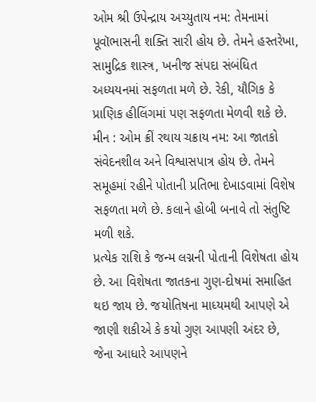ઓમ શ્રી ઉપેન્દ્રાય અચ્યુતાય નમ: તેમનામાં પૂવૉભાસની શક્તિ સારી હોય છે. તેમને હસ્તરેખા, સામુદ્રિક શાસ્ત્ર, ખનીજ સંપદા સંબંધિત અધ્યયનમાં સફળતા મળે છે. રેકી, યૌગિક કે પ્રાણિક હીલિંગમાં પણ સફળતા મેળવી શકે છે.
મીન : ઓમ ક્રીં રથાય ચક્રાય નમ: આ જાતકો સંવેદનશીલ અને વિશ્વાસપાત્ર હોય છે. તેમને સમૂહમાં રહીને પોતાની પ્રતિભા દેખાડવામાં વિશેષ સફળતા મળે છે. કલાને હોબી બનાવે તો સંતુષ્ટિ મળી શકે.
પ્રત્યેક રાશિ કે જન્મ લગ્નની પોતાની વિશેષતા હોય છે. આ વિશેષતા જાતકના ગુણ-દોષમાં સમાહિત થઇ જાય છે. જયોતિષના માધ્યમથી આપણે એ જાણી શકીએ કે કયો ગુણ આપણી અંદર છે, જેના આધારે આપણને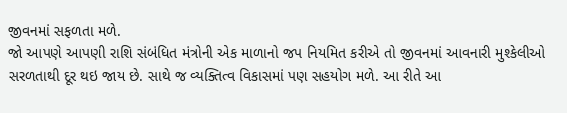જીવનમાં સફળતા મળે.
જો આપણે આપણી રાશિ સંબંધિત મંત્રોની એક માળાનો જપ નિયમિત કરીએ તો જીવનમાં આવનારી મુશ્કેલીઓ સરળતાથી દૂર થઇ જાય છે. સાથે જ વ્યક્તિત્વ વિકાસમાં પણ સહયોગ મળે. આ રીતે આ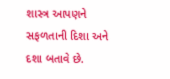શાસ્ત્ર આપણને સફળતાની દિશા અને દશા બતાવે છે.